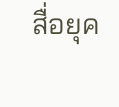สื่อยุค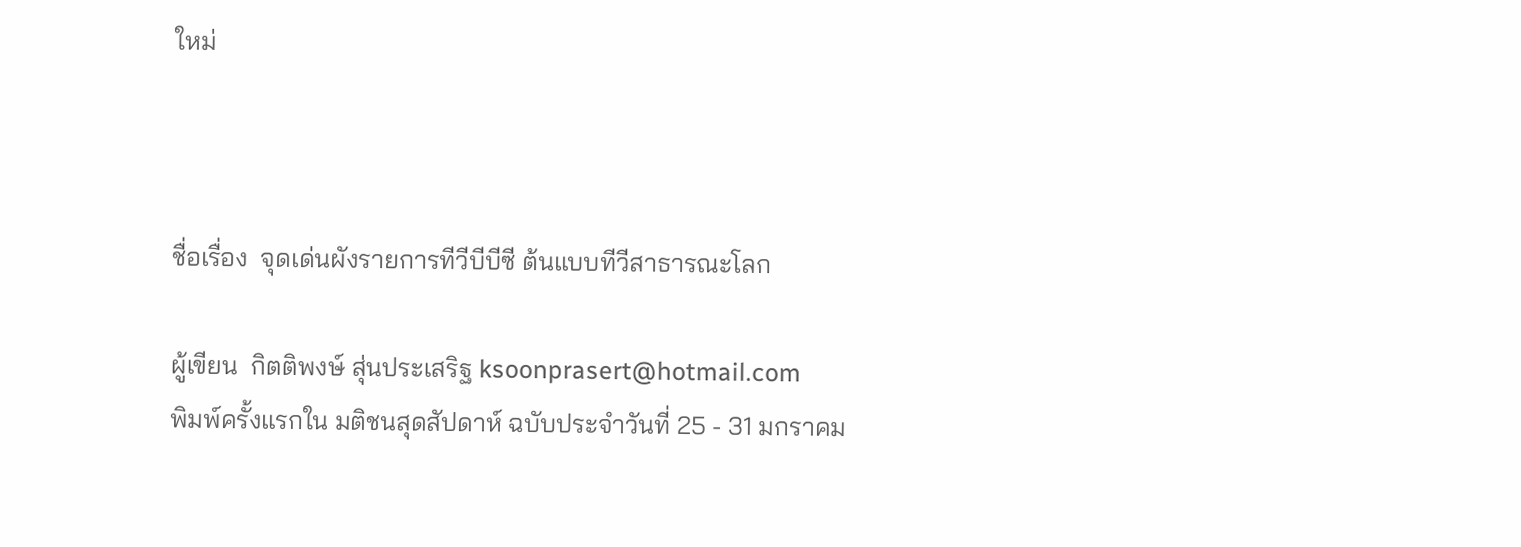ใหม่



ชื่อเรื่อง  จุดเด่นผังรายการทีวีบีบีซี ต้นแบบทีวีสาธารณะโลก

ผู้เขียน  กิตติพงษ์ สุ่นประเสริฐ ksoonprasert@hotmail.com
พิมพ์ครั้งแรกใน มติชนสุดสัปดาห์ ฉบับประจำวันที่ 25 - 31 มกราคม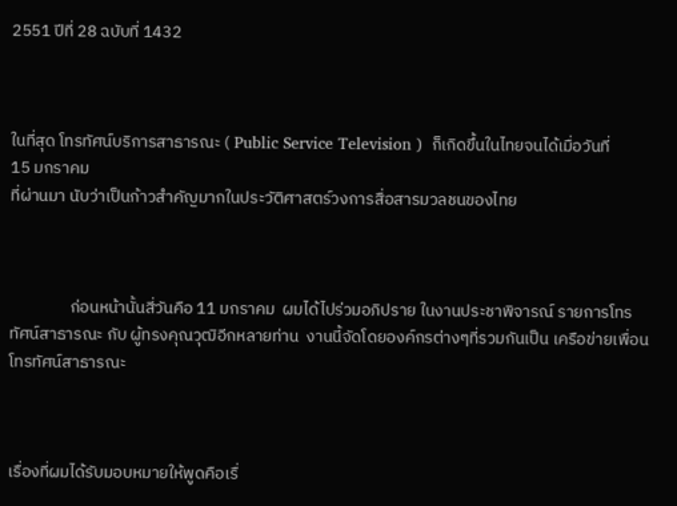2551 ปีที่ 28 ฉบับที่ 1432



ในที่สุด โทรทัศน์บริการสาธารณะ ( Public Service Television )  ก็เกิดขึ้นในไทยจนได้เมื่อวันที่
15 มกราคม
ที่ผ่านมา นับว่าเป็นก้าวสำคัญมากในประวัติศาสตร์วงการสื่อสารมวลชนของไทย



                ก่อนหน้านั้นสี่วันคือ 11 มกราคม  ผมได้ไปร่วมอภิปราย ในงานประชาพิจารณ์ รายการโทรทัศน์สาธารณะ กับ ผู้ทรงคุณวุฒิอีกหลายท่าน  งานนี้จัดโดยองค์กรต่างๆที่รวมกันเป็น เครือข่ายเพื่อนโทรทัศน์สาธารณะ



เรื่องที่ผมได้รับมอบหมายให้พูดคือเรื่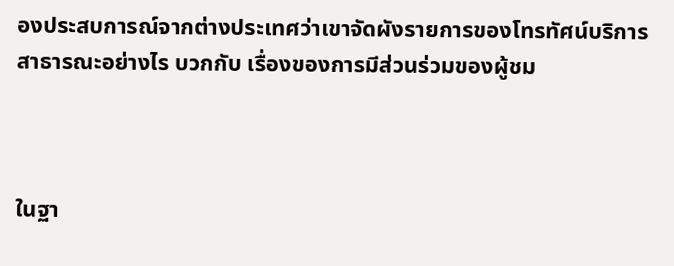องประสบการณ์จากต่างประเทศว่าเขาจัดผังรายการของโทรทัศน์บริการสาธารณะอย่างไร บวกกับ เรื่องของการมีส่วนร่วมของผู้ชม



ในฐา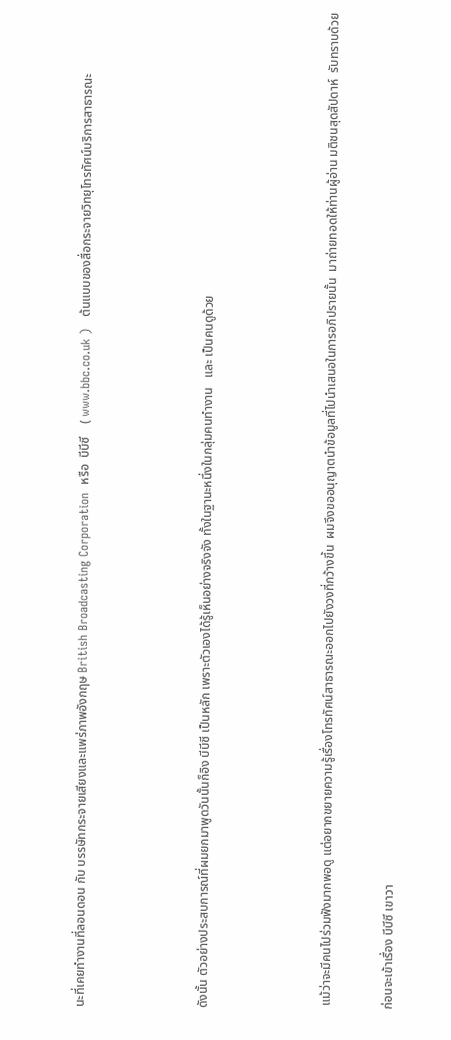นะที่เคยทำงานที่ลอนดอน กับ บรรษัทกระจายเสียงและแพร่ภาพอังกฤษ British Broadcasting Corporation  หรือ  บีบีซี    ( www.bbc.co.uk )   ต้นแบบของสื่อกระจายวิทยุโทรทัศน์บริการสาธารณะ



ดังนั้น ตัวอย่างประสบการณ์ที่ผมยกมาพูดวันนั้นก็อิง บีบีซี เป็นหลัก เพราะตัวเองได้รู้เห็นอย่างจริงจัง ทั้งในฐานะหนึ่งในกลุ่มคนทำงาน   และ เป็นคนดูด้วย



 แม้ว่าจะมีคนไปร่วมฟังมากพอดู แต่อยากขยายความรู้เรื่องโทรทัศน์สาธารณะออกไปยังวงที่กว้างขึ้น  ผมจึงขออนุญาตนำข้อมูลที่ไปนำเสนอในการอภิปรายนั้น  มาถ่ายทอดให้ท่านผู้อ่าน มติชนสุดสัปดาห์  รับทราบด้วย

ก่อนจะเข้าเรื่อง บีบีซี เขาวา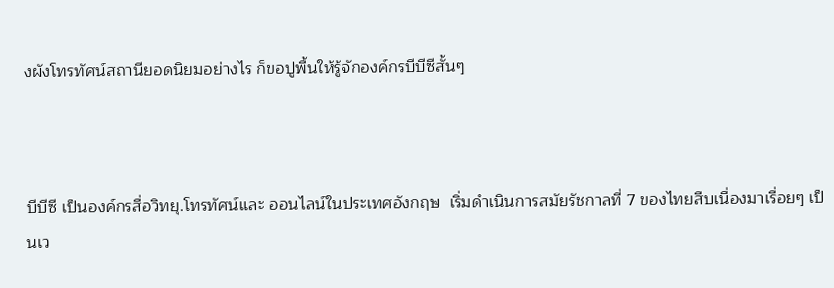งผังโทรทัศน์สถานียอดนิยมอย่างไร ก็ขอปูพื้นให้รู้จักองค์กรบีบีซีสั้นๆ



บีบีซี เป็นองค์กรสื่อวิทยุ.โทรทัศน์และ ออนไลน์ในประเทศอังกฤษ  เริ่มดำเนินการสมัยรัชกาลที่ 7 ของไทยสืบเนื่องมาเรื่อยๆ เป็นเว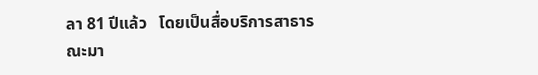ลา 81 ปีแล้ว   โดยเป็นสื่อบริการสาธารณะมา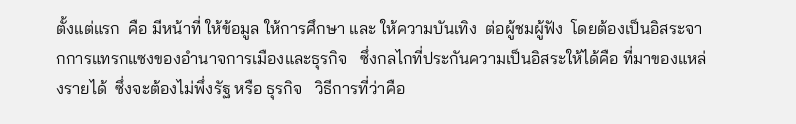ตั้งแต่แรก  คือ มีหน้าที่ ให้ข้อมูล ให้การศึกษา และ ให้ความบันเทิง  ต่อผู้ชมผู้ฟัง  โดยต้องเป็นอิสระจากการแทรกแซงของอำนาจการเมืองและธุรกิจ   ซึ่งกลไกที่ประกันความเป็นอิสระให้ได้คือ ที่มาของแหล่งรายได้  ซึ่งจะต้องไม่พึ่งรัฐ หรือ ธุรกิจ   วิธีการที่ว่าคือ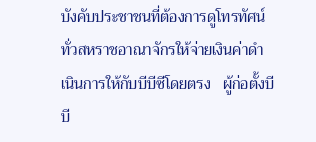บังคับประชาชนที่ต้องการดูโทรทัศน์ทั่วสหราชอาณาจักรให้จ่ายเงินค่าดำเนินการให้กับบีบีซีโดยตรง   ผู้ก่อตั้งบีบี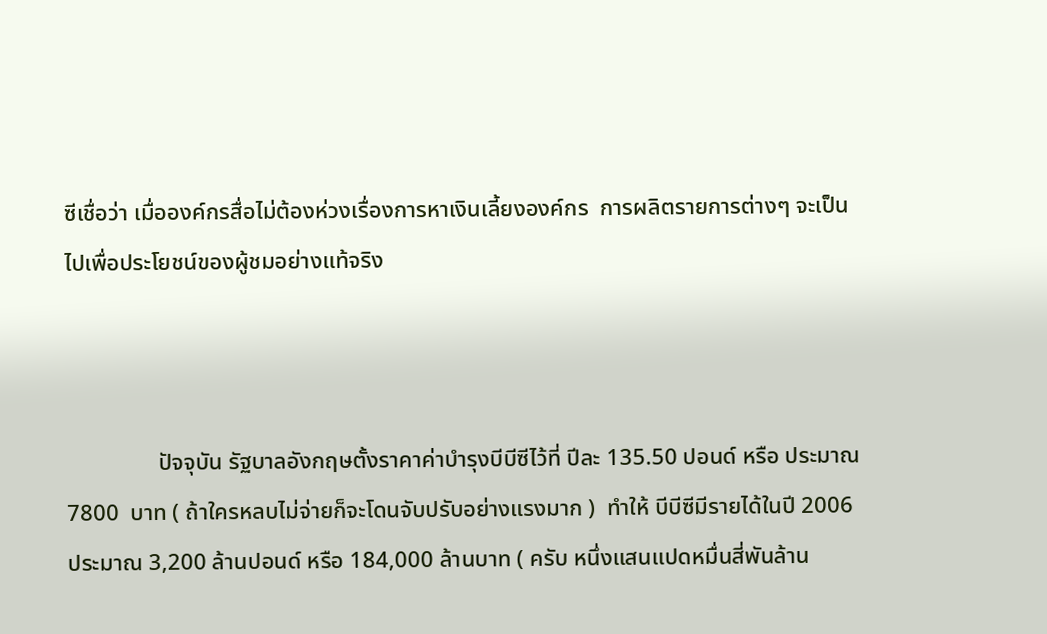ซีเชื่อว่า เมื่อองค์กรสื่อไม่ต้องห่วงเรื่องการหาเงินเลี้ยงองค์กร  การผลิตรายการต่างๆ จะเป็นไปเพื่อประโยชน์ของผู้ชมอย่างแท้จริง



                ปัจจุบัน รัฐบาลอังกฤษตั้งราคาค่าบำรุงบีบีซีไว้ที่ ปีละ 135.50 ปอนด์ หรือ ประมาณ 7800  บาท ( ถ้าใครหลบไม่จ่ายก็จะโดนจับปรับอย่างแรงมาก )  ทำให้ บีบีซีมีรายได้ในปี 2006  ประมาณ 3,200 ล้านปอนด์ หรือ 184,000 ล้านบาท ( ครับ หนึ่งแสนแปดหมื่นสี่พันล้าน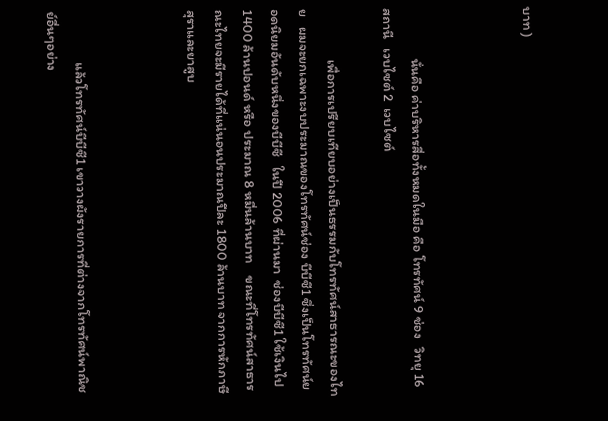บาท )



                นั่นคือ ค่าบริหารสื่อทั้งหมดในมือ คือ โทรทัศน์ 9 ช่อง   วิทยุ 16 สถานี   เวบไซต์ 2  เวบไซต์

                เพื่อการเปรียบเทียบอย่างเป็นธรรมกับโทรทัศน์สาธารณะของไทย   ผมจะยกเฉพาะงบประมาณของโทรทัศน์ช่อง บีบีซี1 ซึ่งเป็นโทรทัศน์ยอดนิยมอันดับหนึ่งของบีบีซี   ในปี 2006 ที่ผ่านมา  ช่องบีบีซี1 ใช้เงินไป 1400 ล้านปอนด์ หรือ ประมาณ 8 หมื่นล้านบาท    ขณะที่โทรทัศน์สาธารณะไทยจะมีรายได้ที่แน่นอนประมาณปีละ 1800 ล้านบาท จากการหักภาษีสุราและยาสูบ



                แล้วโทรทัศน์บีบีซี1 เขาวางผังรายการที่ต่างจากโทรทัศน์พาณิชย์อื่นๆอย่าง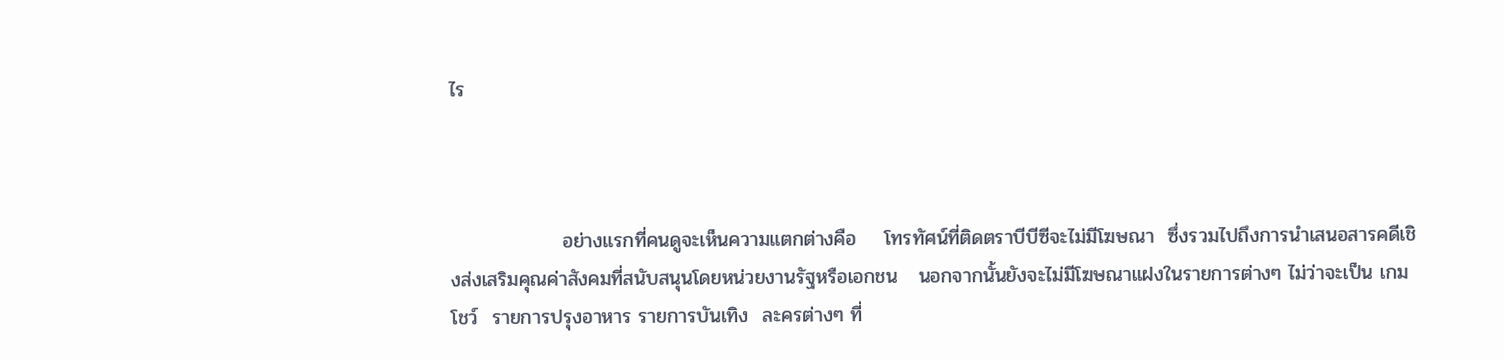ไร



                อย่างแรกที่คนดูจะเห็นความแตกต่างคือ    โทรทัศน์ที่ติดตราบีบีซีจะไม่มีโฆษณา  ซึ่งรวมไปถึงการนำเสนอสารคดีเชิงส่งเสริมคุณค่าสังคมที่สนับสนุนโดยหน่วยงานรัฐหรือเอกชน   นอกจากนั้นยังจะไม่มีโฆษณาแฝงในรายการต่างๆ ไม่ว่าจะเป็น เกมโชว์  รายการปรุงอาหาร รายการบันเทิง  ละครต่างๆ ที่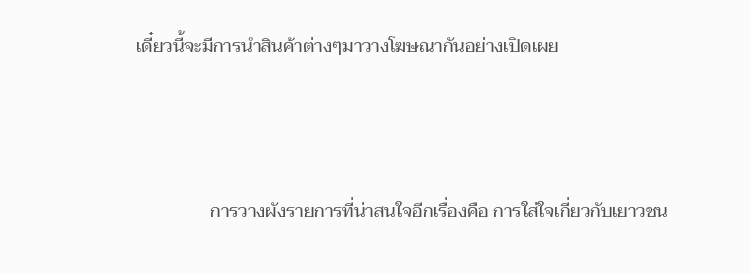เดี๋ยวนี้จะมีการนำสินค้าต่างๆมาวางโฆษณากันอย่างเปิดเผย



                การวางผังรายการที่น่าสนใจอีกเรื่องคือ การใส่ใจเกี่ยวกับเยาวชน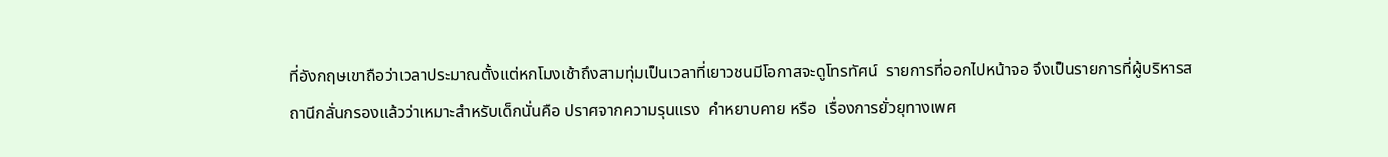ที่อังกฤษเขาถือว่าเวลาประมาณตั้งแต่หกโมงเช้าถึงสามทุ่มเป็นเวลาที่เยาวชนมีโอกาสจะดูโทรทัศน์  รายการที่ออกไปหน้าจอ จึงเป็นรายการที่ผู้บริหารสถานีกลั่นกรองแล้วว่าเหมาะสำหรับเด็กนั่นคือ ปราศจากความรุนแรง  คำหยาบคาย หรือ  เรื่องการยั่วยุทางเพศ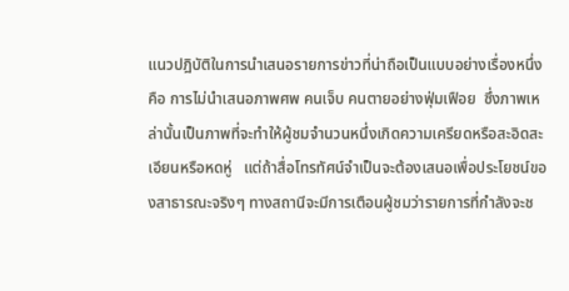แนวปฎิบัติในการนำเสนอรายการข่าวที่น่าถือเป็นแบบอย่างเรื่องหนึ่ง คือ การไม่นำเสนอภาพศพ คนเจ็บ คนตายอย่างฟุ่มเฟือย  ซึ่งภาพเหล่านั้นเป็นภาพที่จะทำให้ผู้ชมจำนวนหนึ่งเกิดความเครียดหรือสะอิดสะเอียนหรือหดหู่   แต่ถ้าสื่อโทรทัศน์จำเป็นจะต้องเสนอเพื่อประโยชน์ของสาธารณะจริงๆ ทางสถานีจะมีการเตือนผู้ชมว่ารายการที่กำลังจะช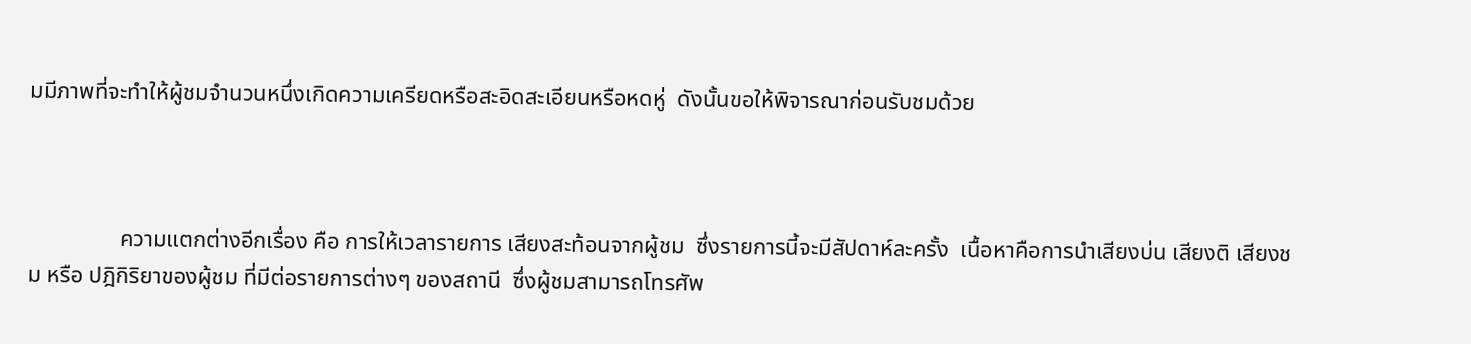มมีภาพที่จะทำให้ผู้ชมจำนวนหนึ่งเกิดความเครียดหรือสะอิดสะเอียนหรือหดหู่  ดังนั้นขอให้พิจารณาก่อนรับชมด้วย



                ความแตกต่างอีกเรื่อง คือ การให้เวลารายการ เสียงสะท้อนจากผู้ชม  ซึ่งรายการนี้จะมีสัปดาห์ละครั้ง  เนื้อหาคือการนำเสียงบ่น เสียงติ เสียงชม หรือ ปฎิกิริยาของผู้ชม ที่มีต่อรายการต่างๆ ของสถานี  ซึ่งผู้ชมสามารถโทรศัพ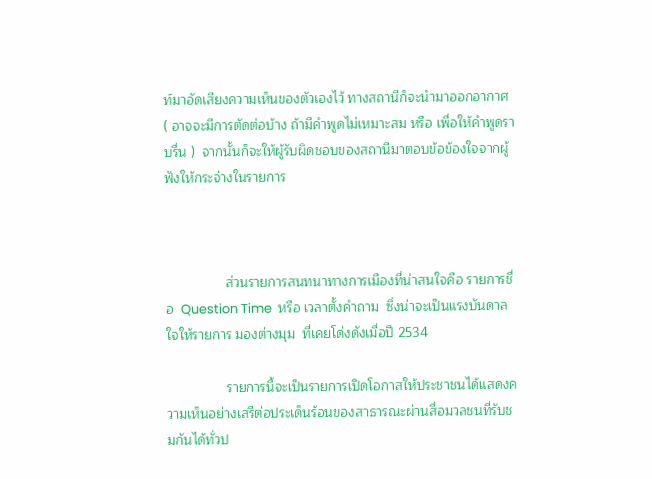ท์มาอัดเสียงความเห็นของตัวเองไว้ ทางสถานีก็จะนำมาออกอากาศ ( อาจจะมีการตัดต่อบ้าง ถ้ามีคำพูดไม่เหมาะสม หรือ เพื่อให้คำพูดราบรื่น )  จากนั้นก็จะให้ผู้รับผิดชอบของสถานีมาตอบข้อข้องใจจากผู้ฟังให้กระจ่างในรายการ



                ส่วนรายการสนทนาทางการเมืองที่น่าสนใจคือ รายการชื่อ  Question Time  หรือ เวลาตั้งคำถาม  ซึ่งน่าจะเป็นแรงบันดาลใจให้รายการ มองต่างมุม  ที่เคยโด่งดังเมื่อปี 2534

                รายการนี้จะเป็นรายการเปิดโอกาสให้ประชาชนได้แสดงความเห็นอย่างเสรีต่อประเด็นร้อนของสาธารณะผ่านสื่อมวลชนที่รับชมกันได้ทั่วป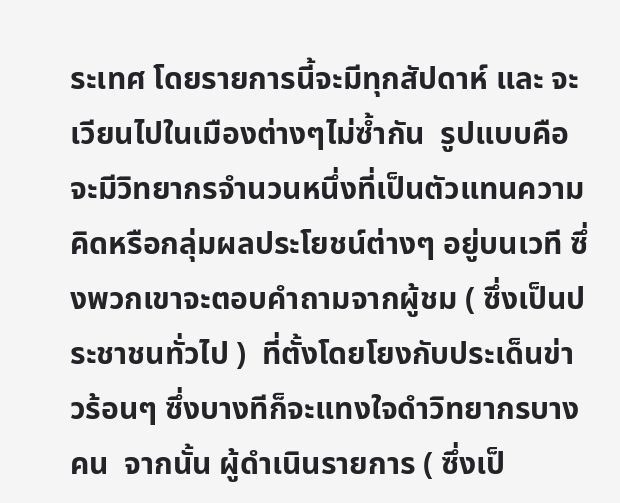ระเทศ โดยรายการนี้จะมีทุกสัปดาห์ และ จะเวียนไปในเมืองต่างๆไม่ซ้ำกัน  รูปแบบคือจะมีวิทยากรจำนวนหนึ่งที่เป็นตัวแทนความคิดหรือกลุ่มผลประโยชน์ต่างๆ อยู่บนเวที ซึ่งพวกเขาจะตอบคำถามจากผู้ชม ( ซึ่งเป็นประชาชนทั่วไป )  ที่ตั้งโดยโยงกับประเด็นข่าวร้อนๆ ซึ่งบางทีก็จะแทงใจดำวิทยากรบางคน  จากนั้น ผู้ดำเนินรายการ ( ซึ่งเป็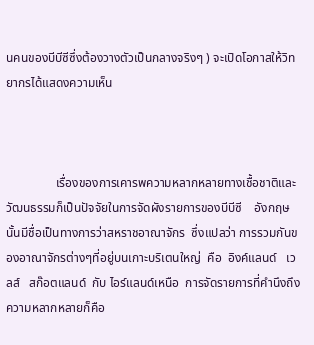นคนของบีบีซีซึ่งต้องวางตัวเป็นกลางจริงๆ ) จะเปิดโอกาสให้วิทยากรได้แสดงความเห็น



                เรื่องของการเคารพความหลากหลายทางเชื้อชาติและวัฒนธรรมก็เป็นปัจจัยในการจัดผังรายการของบีบีซี    อังกฤษนั้นมีชื่อเป็นทางการว่าสหราชอาณาจักร  ซึ่งแปลว่า การรวมกันของอาณาจักรต่างๆที่อยู่บนเกาะบริเตนใหญ่  คือ  อิงค์แลนด์   เวลส์   สก๊อตแลนด์  กับ ไอร์แลนด์เหนือ  การจัดรายการที่คำนึงถึงความหลากหลายก็คือ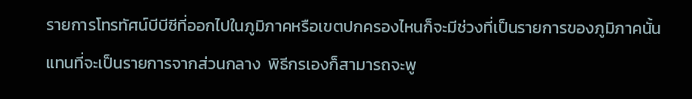รายการโทรทัศน์บีบีซีที่ออกไปในภูมิภาคหรือเขตปกครองไหนก็จะมีช่วงที่เป็นรายการของภูมิภาคนั้นแทนที่จะเป็นรายการจากส่วนกลาง  พิธีกรเองก็สามารถจะพู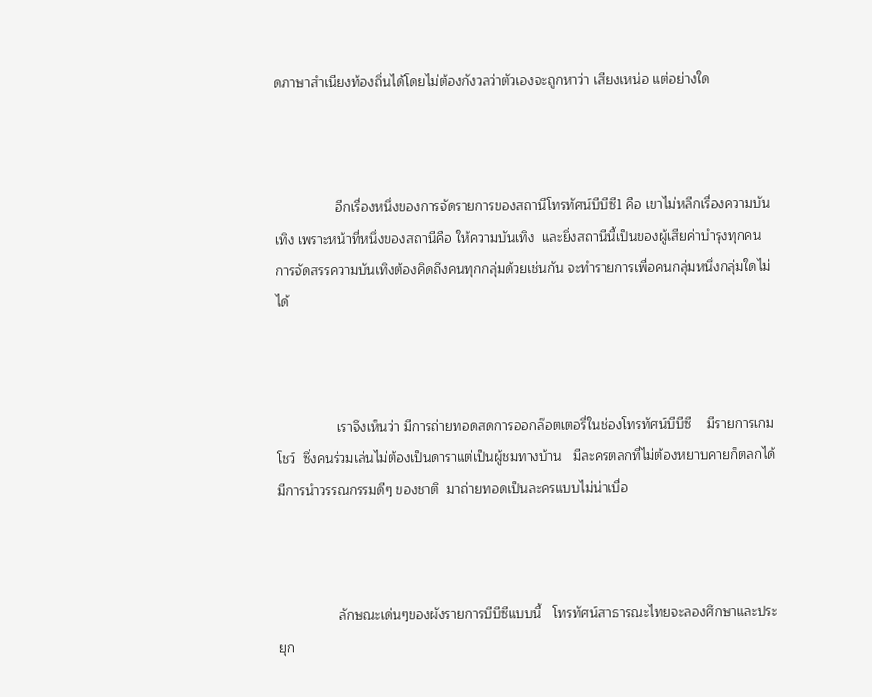ดภาษาสำเนียงท้องถิ่นได้โดยไม่ต้องกังวลว่าตัวเองจะถูกหาว่า เสียงเหน่อ แต่อย่างใด



                อีกเรื่องหนึ่งของการจัดรายการของสถานีโทรทัศน์บีบีซี1 คือ เขาไม่หลีกเรื่องความบันเทิง เพราะหน้าที่หนึ่งของสถานีคือ ให้ความบันเทิง  และยิ่งสถานีนี้เป็นของผู้เสียค่าบำรุงทุกคน การจัดสรรความบันเทิงต้องคิดถึงคนทุกกลุ่มด้วยเช่นกัน จะทำรายการเพื่อคนกลุ่มหนึ่งกลุ่มใดไม่ได้



                เราจึงเห็นว่า มีการถ่ายทอดสดการออกล๊อตเตอรี่ในช่องโทรทัศน์บีบีซี    มีรายการเกมโชว์  ซึ่งคนร่วมเล่นไม่ต้องเป็นดาราแต่เป็นผู้ชมทางบ้าน   มีละครตลกที่ไม่ต้องหยาบคายก็ตลกได้ มีการนำวรรณกรรมดีๆ ของชาติ  มาถ่ายทอดเป็นละครแบบไม่น่าเบื่อ



                ลักษณะเด่นๆของผังรายการบีบีซีแบบนี้   โทรทัศน์สาธารณะไทยจะลองศึกษาและประยุก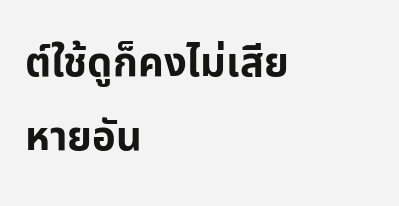ต์ใช้ดูก็คงไม่เสียหายอัน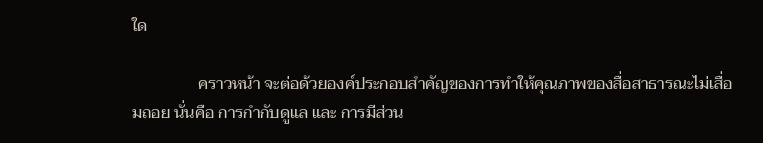ใด

                คราวหน้า จะต่อด้วยองค์ประกอบสำคัญของการทำให้คุณภาพของสื่อสาธารณะไม่เสื่อมถอย นั่นคือ การกำกับดูแล และ การมีส่วน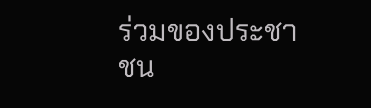ร่วมของประชาชน